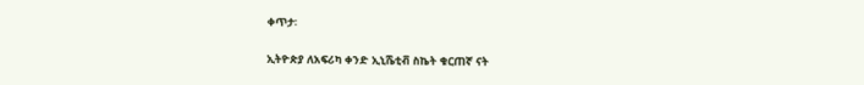ቀጥታ፡

ኢትዮጵያ ለአፍሪካ ቀንድ ኢኒሼቲቭ ስኬት ቁርጠኛ ናት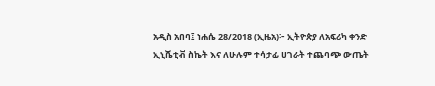አዲስ አበባ፤ ነሐሴ 28/2018 (ኢዜአ)፦ ኢትዮጵያ ለአፍሪካ ቀንድ ኢኒሼቲቭ ስኬት እና ለሁሉም ተሳታፊ ሀገራት ተጨባጭ ውጤት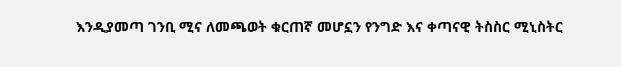እንዲያመጣ ገንቢ ሚና ለመጫወት ቁርጠኛ መሆኗን የንግድ እና ቀጣናዊ ትስስር ሚኒስትር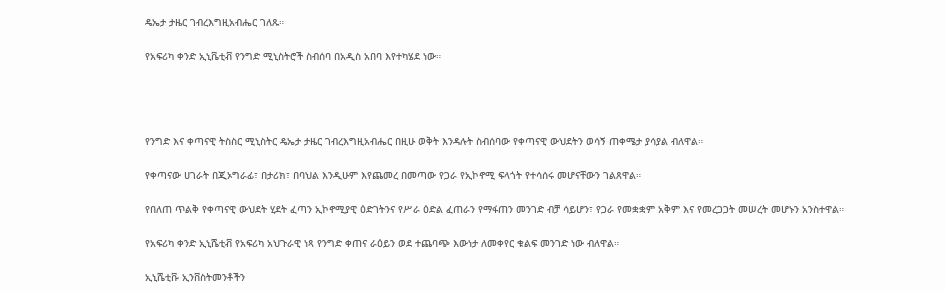ዴኤታ ታዜር ገብረእግዚአብሔር ገለጹ።

የአፍሪካ ቀንድ ኢኒቬቲቭ የንግድ ሚኒስትሮች ስብሰባ በአዲስ አበባ እየተካሄደ ነው።




የንግድ እና ቀጣናዊ ትስስር ሚኒስትር ዴኤታ ታዜር ገብረእግዚአብሔር በዚሁ ወቅት እንዳሉት ስብሰባው የቀጣናዊ ውህደትን ወሳኝ ጠቀሜታ ያሳያል ብለዋል።

የቀጣናው ሀገራት በጂኦግራፊ፣ በታሪክ፣ በባህል እንዲሁም እየጨመረ በመጣው የጋራ የኢኮኖሚ ፍላጎት የተሳሰሩ መሆናቸውን ገልጸዋል።

የበለጠ ጥልቅ የቀጣናዊ ውህደት ሂደት ፈጣን ኢኮኖሚያዊ ዕድገትንና የሥራ ዕድል ፈጠራን የማፋጠን መንገድ ብቻ ሳይሆን፣ የጋራ የመቋቋም አቅም እና የመረጋጋት መሠረት መሆኑን አንስተዋል።

የአፍሪካ ቀንድ ኢኒሼቲቭ የአፍሪካ አህጉራዊ ነጻ የንግድ ቀጠና ራዕይን ወደ ተጨባጭ እውነታ ለመቀየር ቁልፍ መንገድ ነው ብለዋል።

ኢኒሼቲቩ ኢንቨስትመንቶችን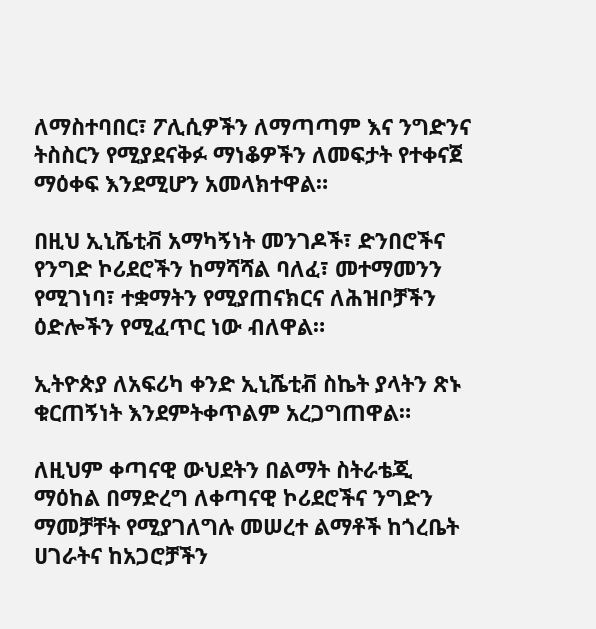ለማስተባበር፣ ፖሊሲዎችን ለማጣጣም እና ንግድንና ትስስርን የሚያደናቅፉ ማነቆዎችን ለመፍታት የተቀናጀ ማዕቀፍ እንደሚሆን አመላክተዋል።

በዚህ ኢኒሼቲቭ አማካኝነት መንገዶች፣ ድንበሮችና የንግድ ኮሪደሮችን ከማሻሻል ባለፈ፣ መተማመንን የሚገነባ፣ ተቋማትን የሚያጠናክርና ለሕዝቦቻችን ዕድሎችን የሚፈጥር ነው ብለዋል።

ኢትዮጵያ ለአፍሪካ ቀንድ ኢኒሼቲቭ ስኬት ያላትን ጽኑ ቁርጠኝነት እንደምትቀጥልም አረጋግጠዋል።

ለዚህም ቀጣናዊ ውህደትን በልማት ስትራቴጂ ማዕከል በማድረግ ለቀጣናዊ ኮሪደሮችና ንግድን ማመቻቸት የሚያገለግሉ መሠረተ ልማቶች ከጎረቤት ሀገራትና ከአጋሮቻችን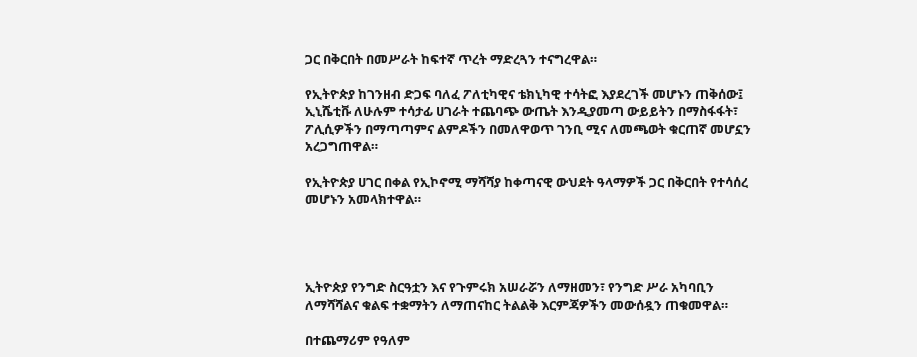ጋር በቅርበት በመሥራት ከፍተኛ ጥረት ማድረጓን ተናግረዋል።

የኢትዮጵያ ከገንዘብ ድጋፍ ባለፈ ፖለቲካዊና ቴክኒካዊ ተሳትፎ እያደረገች መሆኑን ጠቅሰው፤ ኢኒሼቲቩ ለሁሉም ተሳታፊ ሀገራት ተጨባጭ ውጤት እንዲያመጣ ውይይትን በማስፋፋት፣ ፖሊሲዎችን በማጣጣምና ልምዶችን በመለዋወጥ ገንቢ ሚና ለመጫወት ቁርጠኛ መሆኗን አረጋግጠዋል።

የኢትዮጵያ ሀገር በቀል የኢኮኖሚ ማሻሻያ ከቀጣናዊ ውህደት ዓላማዎች ጋር በቅርበት የተሳሰረ መሆኑን አመላክተዋል።




ኢትዮጵያ የንግድ ስርዓቷን እና የጉምሩክ አሠራሯን ለማዘመን፣ የንግድ ሥራ አካባቢን ለማሻሻልና ቁልፍ ተቋማትን ለማጠናከር ትልልቅ እርምጃዎችን መውሰዷን ጠቁመዋል።

በተጨማሪም የዓለም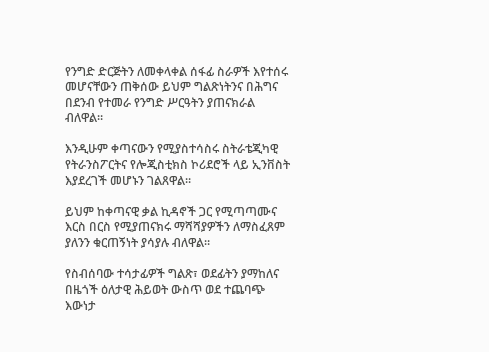የንግድ ድርጅትን ለመቀላቀል ሰፋፊ ስራዎች እየተሰሩ መሆናቸውን ጠቅሰው ይህም ግልጽነትንና በሕግና በደንብ የተመራ የንግድ ሥርዓትን ያጠናክራል ብለዋል።

እንዲሁም ቀጣናውን የሚያስተሳስሩ ስትራቴጂካዊ የትራንስፖርትና የሎጂስቲክስ ኮሪደሮች ላይ ኢንቨስት እያደረገች መሆኑን ገልጸዋል።

ይህም ከቀጣናዊ ቃል ኪዳኖች ጋር የሚጣጣሙና እርስ በርስ የሚያጠናክሩ ማሻሻያዎችን ለማስፈጸም ያለንን ቁርጠኝነት ያሳያሉ ብለዋል።

የስብሰባው ተሳታፊዎች ግልጽ፣ ወደፊትን ያማከለና በዜጎች ዕለታዊ ሕይወት ውስጥ ወደ ተጨባጭ እውነታ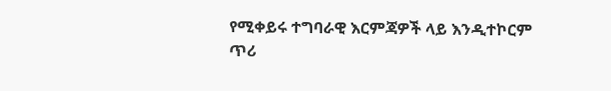የሚቀይሩ ተግባራዊ እርምጃዎች ላይ እንዲተኮርም ጥሪ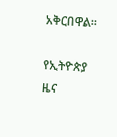አቅርበዋል።

የኢትዮጵያ ዜና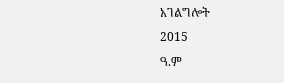አገልግሎት
2015
ዓ.ም